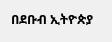በደቡብ ኢትዮጵያ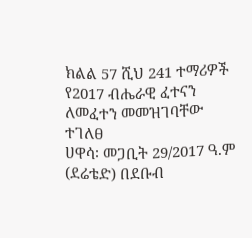ክልል 57 ሺህ 241 ተማሪዎች የ2017 ብሔራዊ ፈተናን ለመፈተን መመዝገባቸው ተገለፀ
ሀዋሳ፡ መጋቢት 29/2017 ዓ.ም (ደሬቴድ) በደቡብ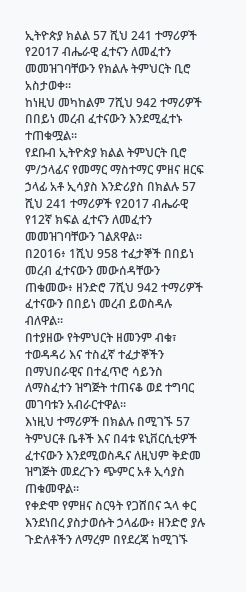ኢትዮጵያ ክልል 57 ሺህ 241 ተማሪዎች የ2017 ብሔራዊ ፈተናን ለመፈተን መመዝገባቸውን የክልሉ ትምህርት ቢሮ አስታወቀ።
ከነዚህ መካከልም 7ሺህ 942 ተማሪዎች በበይነ መረብ ፈተናውን እንደሚፈተኑ ተጠቁሟል።
የደቡብ ኢትዮጵያ ክልል ትምህርት ቢሮ ም/ኃላፊና የመማር ማስተማር ምዘና ዘርፍ ኃላፊ አቶ ኢሳያስ እንድሪያስ በክልሉ 57 ሺህ 241 ተማሪዎች የ2017 ብሔራዊ የ12ኛ ክፍል ፈተናን ለመፈተን መመዝገባቸውን ገልጸዋል።
በ2016፥ 1ሺህ 958 ተፈታኞች በበይነ መረብ ፈተናውን መውሰዳቸውን ጠቁመው፥ ዘንድሮ 7ሺህ 942 ተማሪዎች ፈተናውን በበይነ መረብ ይወስዳሉ ብለዋል።
በተያዘው የትምህርት ዘመንም ብቁ፣ ተወዳዳሪ እና ተስፈኛ ተፈታኞችን በማህበራዊና በተፈጥሮ ሳይንስ ለማስፈተን ዝግጅት ተጠናቆ ወደ ተግባር መገባቱን አብራርተዋል።
እነዚህ ተማሪዎች በክልሉ በሚገኙ 57 ትምህርቶ ቤቶች እና በ4ቱ ዩኒቨርሲቲዎች ፈተናውን እንደሚወስዱና ለዚህም ቅድመ ዝግጅት መደረጉን ጭምር አቶ ኢሳያስ ጠቁመዋል።
የቀድሞ የምዘና ስርዓት የጋሸበና ኋላ ቀር እንደነበረ ያስታወሱት ኃላፊው፥ ዘንድሮ ያሉ ጉድለቶችን ለማረም በየደረጃ ከሚገኙ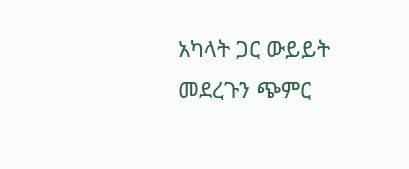አካላት ጋር ውይይት መደረጉን ጭምር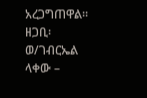አረጋግጠዋል።
ዘጋቢ፡ ወ/ገብርኤል ላቀው –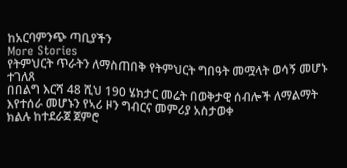ከአርባምንጭ ጣቢያችን
More Stories
የትምህርት ጥራትን ለማስጠበቅ የትምህርት ግበዓት መሟላት ወሳኝ መሆኑ ተገለጸ
በበልግ እርሻ 48 ሺህ 190 ሄክታር መሬት በወቅታዊ ሰብሎች ለማልማት እየተሰራ መሆኑን የኣሪ ዞን ግብርና መምሪያ አስታወቀ
ክልሉ ከተደራጀ ጀምሮ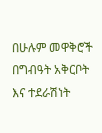በሁሉም መዋቅሮች በግብዓት አቅርቦት እና ተደራሽነት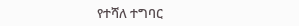የተሻለ ተግባር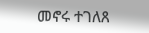መኖሩ ተገለጸ